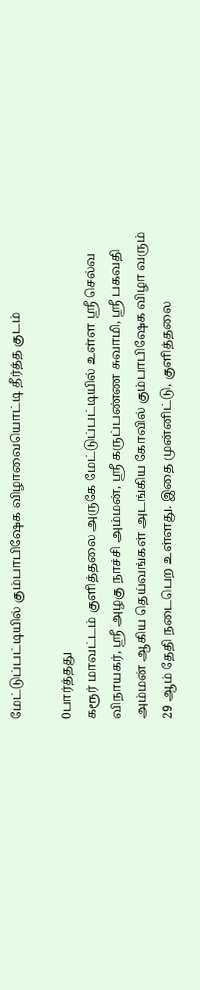மேட்டுப்பட்டியில் கும்பாபிஷேக விழாவையொட்டி தீர்த்த குடம்

0பார்த்தது
கரூர் மாவட்டம் குளித்தலை அருகே மேட்டுப்பட்டியில் உள்ள ஸ்ரீ செல்வ விநாயகர், ஸ்ரீ அழகு நாச்சி அம்மன், ஸ்ரீ கருப்பண்ண சுவாமி, ஸ்ரீ பகவதி அம்மன் ஆகிய தெய்வங்கள் அடங்கிய கோவில் கும்பாபிஷேக விழா வரும் 29 ஆம் தேதி நடைபெற உள்ளது. இதை முன்னிட்டு, குளித்தலை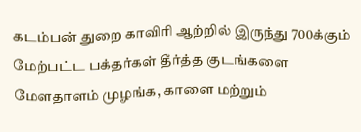கடம்பன் துறை காவிரி ஆற்றில் இருந்து 700க்கும் மேற்பட்ட பக்தர்கள் தீர்த்த குடங்களை மேளதாளம் முழங்க, காளை மற்றும்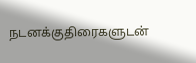நடனக்குதிரைகளுடன்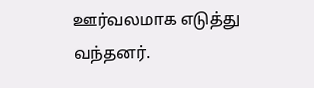ஊர்வலமாக எடுத்து வந்தனர்.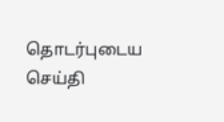தொடர்புடைய செய்தி